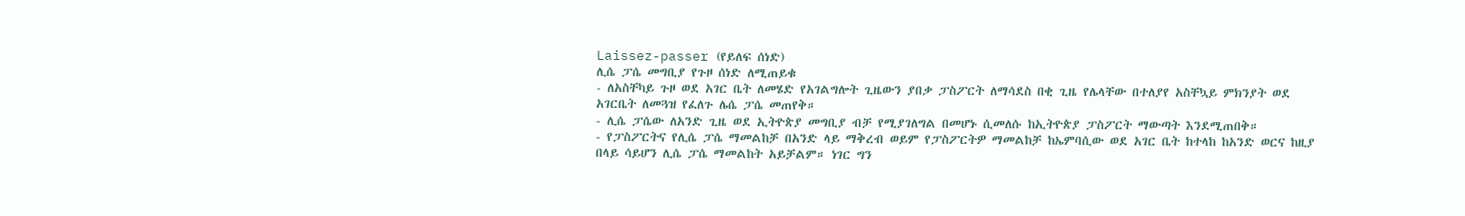Laissez-passer (የይለፍ ሰነድ)
ሊሴ ፓሴ መግቢያ የጉዞ ሰነድ ለሚጠይቁ
- ለአስቸካይ ጉዞ ወደ አገር ቤት ለመሄድ የአገልግሎት ጊዜውን ያበቃ ፓስፖርት ለማሳደስ በቂ ጊዜ የሌላቸው በተለያየ አስቸኳይ ምክንያት ወደ አገርቤት ለመጓዝ የፈለጉ ሌሴ ፓሴ መጠየቅ።
- ሊሴ ፓሴው ለአንድ ጊዜ ወደ ኢትዮጵያ መግቢያ ብቻ የሚያገለግል በመሆኑ ሲመለሱ ከኢትዮጵያ ፓስፖርት ማውጣት እንደሚጠበቅ።
- የፓስፖርትና የሊሴ ፓሴ ማመልከቻ በአንድ ላይ ማቅረብ ወይም የፓስፖርትዎ ማመልከቻ ከኤምባሲው ወደ አገር ቤት ከተላከ ከአንድ ወርና ከዚያ በላይ ሳይሆን ሊሴ ፓሴ ማመልከት አይቻልም። ነገር ግን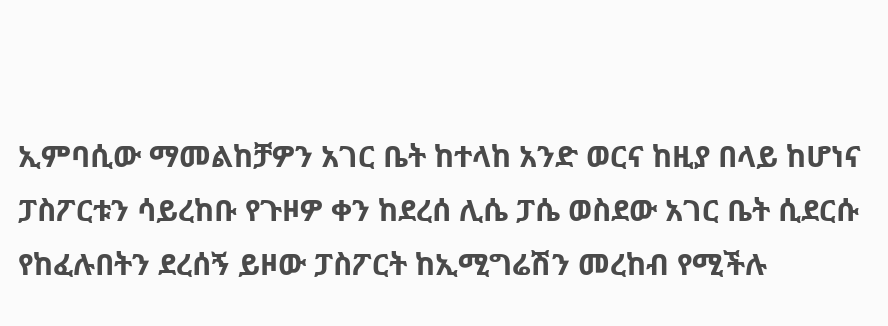ኢምባሲው ማመልከቻዎን አገር ቤት ከተላከ አንድ ወርና ከዚያ በላይ ከሆነና ፓስፖርቱን ሳይረከቡ የጉዞዎ ቀን ከደረሰ ሊሴ ፓሴ ወስደው አገር ቤት ሲደርሱ የከፈሉበትን ደረሰኝ ይዞው ፓስፖርት ከኢሚግሬሽን መረከብ የሚችሉ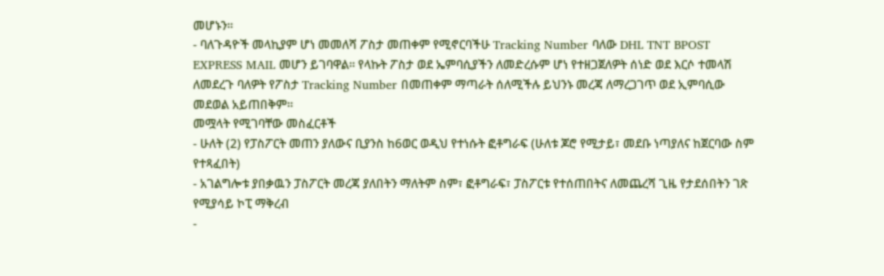መሆኑን።
- ባለጉዳዮች መላኪያም ሆነ መመለሻ ፖስታ መጠቀም የሚኖርባችሁ Tracking Number ባለው DHL TNT BPOST EXPRESS MAIL መሆን ይገባዋል፡፡ የላኩት ፖስታ ወደ ኤምባሲያችን ለመድረሱም ሆነ የተዘጋጀለዎት ሰነድ ወደ እርሶ ተመላሽ ለመደረጉ ባለዎት የፖስታ Tracking Number በመጠቀም ማጣራት ሰለሚችሉ ይህንኑ መረጃ ለማረጋገጥ ወደ ኢምባሲው መደወል አይጠበቅም።
መሟላት የሚገባቸው መስፈርቶች
- ሁለት (2) የፓስፖርት መጠን ያለውና ቢያንስ ከ6ወር ወዲህ የተነሱት ፎቶግራፍ (ሁለቱ ጆሮ የሚታይ፣ መደቡ ነጣያለና ከጀርባው ስም የተጻፈበት)
- አገልግሎቱ ያበቃዉን ፓስፖርት መረጃ ያለበትን ማለትም ስም፣ ፎቶግራፍ፣ ፓስፖርቱ የተሰጠበትና ለመጨረሻ ጊዜ የታደሰበትን ገጽ የሚያሳይ ኮፒ ማቅረብ
-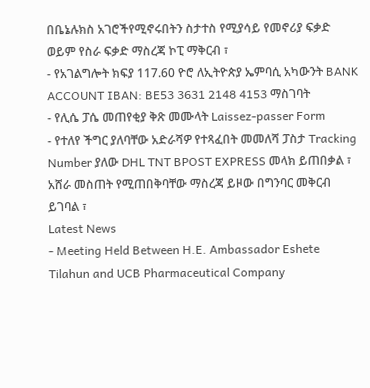በቤኔሉክስ አገሮችየሚኖሩበትን ስታተስ የሚያሳይ የመኖሪያ ፍቃድ ወይም የስራ ፍቃድ ማስረጃ ኮፒ ማቅርብ ፣
- የአገልግሎት ክፍያ 117.60 ዮሮ ለኢትዮጵያ ኤምባሲ አካውንት BANK ACCOUNT IBAN: BE53 3631 2148 4153 ማስገባት
- የሊሴ ፓሴ መጠየቂያ ቅጽ መሙላት Laissez-passer Form
- የተለየ ችግር ያለባቸው አድራሻዎ የተጻፈበት መመለሻ ፓስታ Tracking Number ያለው DHL TNT BPOST EXPRESS መላክ ይጠበቃል ፣ አሸራ መስጠት የሚጠበቅባቸው ማስረጃ ይዞው በግንባር መቅርብ ይገባል ፣
Latest News
- Meeting Held Between H.E. Ambassador Eshete Tilahun and UCB Pharmaceutical Company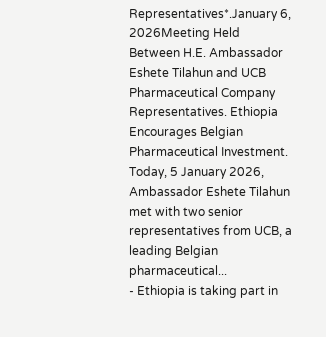Representatives*.January 6, 2026Meeting Held Between H.E. Ambassador Eshete Tilahun and UCB Pharmaceutical Company Representatives. Ethiopia Encourages Belgian Pharmaceutical Investment. Today, 5 January 2026, Ambassador Eshete Tilahun met with two senior representatives from UCB, a leading Belgian pharmaceutical...
- Ethiopia is taking part in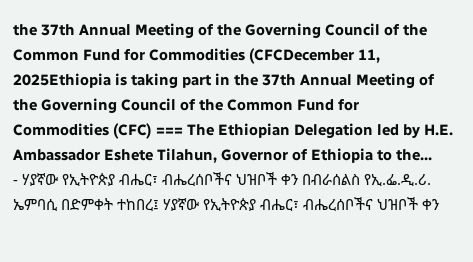the 37th Annual Meeting of the Governing Council of the Common Fund for Commodities (CFCDecember 11, 2025Ethiopia is taking part in the 37th Annual Meeting of the Governing Council of the Common Fund for Commodities (CFC) === The Ethiopian Delegation led by H.E. Ambassador Eshete Tilahun, Governor of Ethiopia to the...
- ሃያኛው የኢትዮጵያ ብሔር፣ ብሔረሰቦችና ህዝቦች ቀን በብራሰልስ የኢ.ፌ.ዲ.ሪ. ኤምባሲ በድምቀት ተከበረ፤ ሃያኛው የኢትዮጵያ ብሔር፣ ብሔረሰቦችና ህዝቦች ቀን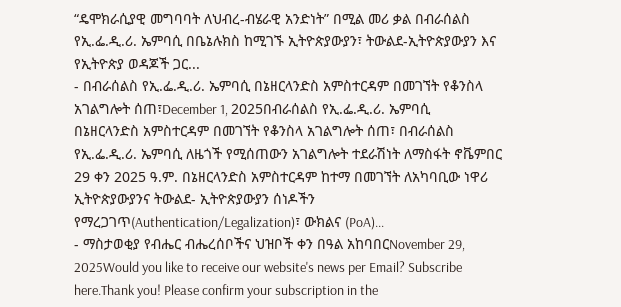“ዴሞክራሲያዊ መግባባት ለህብረ-ብሄራዊ አንድነት” በሚል መሪ ቃል በብራሰልስ የኢ.ፌ.ዲ.ሪ. ኤምባሲ በቤኔሉክስ ከሚገኙ ኢትዮጵያውያን፣ ትውልደ-ኢትዮጵያውያን እና የኢትዮጵያ ወዳጆች ጋር...
- በብራሰልስ የኢ.ፌ.ዲ.ሪ. ኤምባሲ በኔዘርላንድስ አምስተርዳም በመገኘት የቆንስላ አገልግሎት ሰጠ፣December 1, 2025በብራሰልስ የኢ.ፌ.ዲ.ሪ. ኤምባሲ በኔዘርላንድስ አምስተርዳም በመገኘት የቆንስላ አገልግሎት ሰጠ፣ በብራሰልስ የኢ.ፌ.ዲ.ሪ. ኤምባሲ ለዜጎች የሚሰጠውን አገልግሎት ተደራሽነት ለማስፋት ኖቬምበር 29 ቀን 2025 ዓ.ም. በኔዘርላንድስ አምስተርዳም ከተማ በመገኘት ለአካባቢው ነዋሪ ኢትዮጵያውያንና ትውልደ- ኢትዮጵያውያን ሰነዶችን የማረጋገጥ(Authentication/Legalization)፣ ውክልና (PoA)...
- ማስታወቂያ የብሔር ብሔረሰቦችና ህዝቦች ቀን በዓል አከባበርNovember 29, 2025Would you like to receive our website's news per Email? Subscribe here.Thank you! Please confirm your subscription in the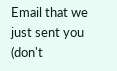Email that we just sent you (don't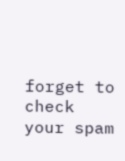forget to check your spam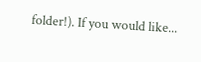folder!). If you would like...